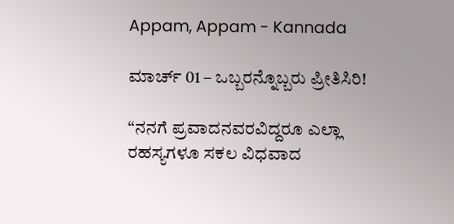Appam, Appam - Kannada

ಮಾರ್ಚ್ 01 – ಒಬ್ಬರನ್ನೊಬ್ಬರು ಪ್ರೀತಿಸಿರಿ!

“ನನಗೆ ಪ್ರವಾದನವರವಿದ್ದರೂ ಎಲ್ಲಾ ರಹಸ್ಯಗಳೂ ಸಕಲ ವಿಧವಾದ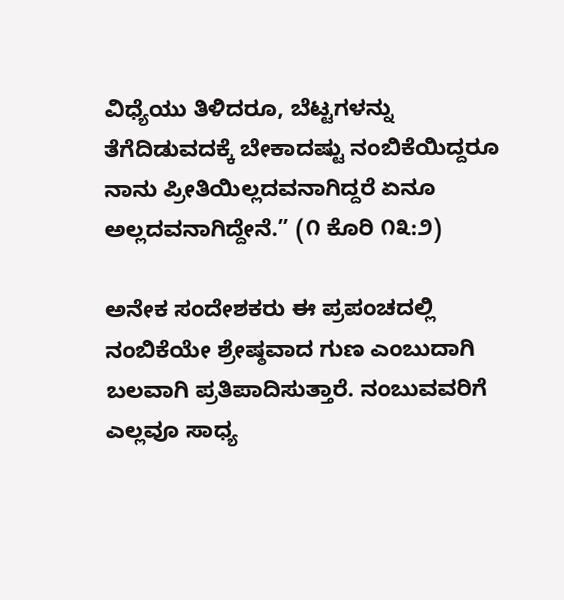ವಿಧ್ಯೆಯು ತಿಳಿದರೂ, ಬೆಟ್ಟಗಳನ್ನು ತೆಗೆದಿಡುವದಕ್ಕೆ ಬೇಕಾದಷ್ಟು ನಂಬಿಕೆಯಿದ್ದರೂ ನಾನು ಪ್ರೀತಿಯಿಲ್ಲದವನಾಗಿದ್ದರೆ ಏನೂ ಅಲ್ಲದವನಾಗಿದ್ದೇನೆ.” (೧ ಕೊರಿ ೧೩:೨)

ಅನೇಕ ಸಂದೇಶಕರು ಈ ಪ್ರಪಂಚದಲ್ಲಿ ನಂಬಿಕೆಯೇ ಶ್ರೇಷ್ಠವಾದ ಗುಣ ಎಂಬುದಾಗಿ ಬಲವಾಗಿ ಪ್ರತಿಪಾದಿಸುತ್ತಾರೆ. ನಂಬುವವರಿಗೆ ಎಲ್ಲವೂ ಸಾಧ್ಯ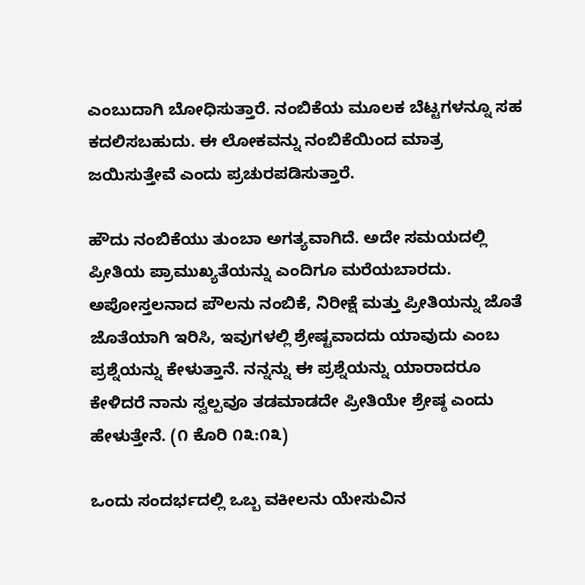ಎಂಬುದಾಗಿ ಬೋಧಿಸುತ್ತಾರೆ. ನಂಬಿಕೆಯ ಮೂಲಕ ಬೆಟ್ಟಗಳನ್ನೂ ಸಹ ಕದಲಿಸಬಹುದು. ಈ ಲೋಕವನ್ನು ನಂಬಿಕೆಯಿಂದ ಮಾತ್ರ ಜಯಿಸುತ್ತೇವೆ ಎಂದು ಪ್ರಚುರಪಡಿಸುತ್ತಾರೆ.

ಹೌದು ನಂಬಿಕೆಯು ತುಂಬಾ ಅಗತ್ಯವಾಗಿದೆ. ಅದೇ ಸಮಯದಲ್ಲಿ ಪ್ರೀತಿಯ ಪ್ರಾಮುಖ್ಯತೆಯನ್ನು ಎಂದಿಗೂ ಮರೆಯಬಾರದು. ಅಪೋಸ್ತಲನಾದ ಪೌಲನು ನಂಬಿಕೆ, ನಿರೀಕ್ಷೆ ಮತ್ತು ಪ್ರೀತಿಯನ್ನು ಜೊತೆ ಜೊತೆಯಾಗಿ ಇರಿಸಿ, ಇವುಗಳಲ್ಲಿ ಶ್ರೇಷ್ಟವಾದದು ಯಾವುದು ಎಂಬ ಪ್ರಶ್ನೆಯನ್ನು ಕೇಳುತ್ತಾನೆ. ನನ್ನನ್ನು ಈ ಪ್ರಶ್ನೆಯನ್ನು ಯಾರಾದರೂ ಕೇಳಿದರೆ ನಾನು ಸ್ವಲ್ಪವೂ ತಡಮಾಡದೇ ಪ್ರೀತಿಯೇ ಶ್ರೇಷ್ಠ ಎಂದು ಹೇಳುತ್ತೇನೆ. (೧ ಕೊರಿ ೧೩:೧೩)

ಒಂದು ಸಂದರ್ಭದಲ್ಲಿ ಒಬ್ಬ ವಕೀಲನು ಯೇಸುವಿನ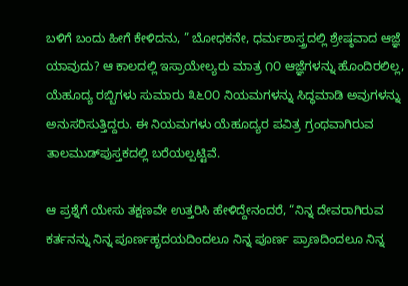ಬಳಿಗೆ ಬಂದು ಹೀಗೆ ಕೇಳಿದನು, ” ಬೋಧಕನೇ, ಧರ್ಮಶಾಸ್ತ್ರದಲ್ಲಿ ಶ್ರೇಷ್ಠವಾದ ಆಜ್ಞೆ ಯಾವುದು? ಆ ಕಾಲದಲ್ಲಿ ಇಸ್ರಾಯೇಲ್ಯರು ಮಾತ್ರ ೧೦ ಆಜ್ಞೆಗಳನ್ನು ಹೊಂದಿರಲಿಲ್ಲ, ಯೆಹೂದ್ಯ ರಬ್ಬಿಗಳು ಸುಮಾರು ೩೬೦೦ ನಿಯಮಗಳನ್ನು ಸಿದ್ಧಮಾಡಿ ಅವುಗಳನ್ನು ಅನುಸರಿಸುತ್ತಿದ್ದರು. ಈ ನಿಯಮಗಳು ಯೆಹೂದ್ಯರ ಪವಿತ್ರ ಗ್ರಂಥವಾಗಿರುವ ತಾಲಮುಡ್‌ಪುಸ್ತಕದಲ್ಲಿ ಬರೆಯಲ್ಪಟ್ಟಿವೆ.

ಆ ಪ್ರಶ್ನೆಗೆ ಯೇಸು ತಕ್ಷಣವೇ ಉತ್ತರಿಸಿ ಹೇಳಿದ್ದೇನಂದರೆ, “ನಿನ್ನ ದೇವರಾಗಿರುವ ಕರ್ತನನ್ನು ನಿನ್ನ ಪೂರ್ಣಹೃದಯದಿಂದಲೂ ನಿನ್ನ ಪೂರ್ಣ ಪ್ರಾಣದಿಂದಲೂ ನಿನ್ನ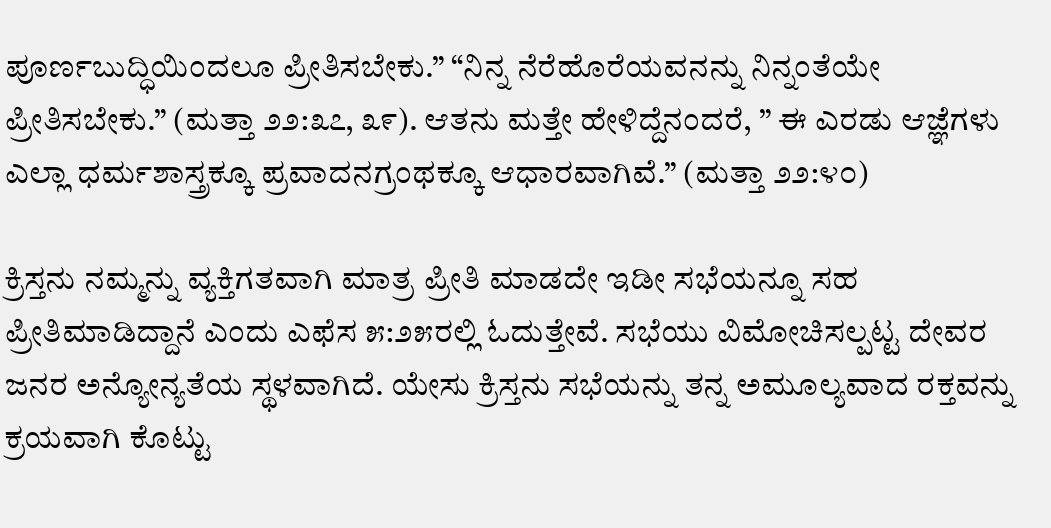ಪೂರ್ಣಬುದ್ಧಿಯಿಂದಲೂ ಪ್ರೀತಿಸಬೇಕು.” “ನಿನ್ನ ನೆರೆಹೊರೆಯವನನ್ನು ನಿನ್ನಂತೆಯೇ ಪ್ರೀತಿಸಬೇಕು.” (ಮತ್ತಾ ೨೨:೩೭, ೩೯). ಆತನು ಮತ್ತೇ ಹೇಳಿದ್ದೆನಂದರೆ, ” ಈ ಎರಡು ಆಜ್ಞೆಗಳು ಎಲ್ಲಾ ಧರ್ಮಶಾಸ್ತ್ರಕ್ಕೂ ಪ್ರವಾದನಗ್ರಂಥಕ್ಕೂ ಆಧಾರವಾಗಿವೆ.” (ಮತ್ತಾ ೨೨:೪೦)

ಕ್ರಿಸ್ತನು ನಮ್ಮನ್ನು ವ್ಯಕ್ತಿಗತವಾಗಿ ಮಾತ್ರ ಪ್ರೀತಿ ಮಾಡದೇ ಇಡೀ ಸಭೆಯನ್ನೂ ಸಹ ಪ್ರೀತಿಮಾಡಿದ್ದಾನೆ ಎಂದು ಎಫೆಸ ೫:೨೫ರಲ್ಲಿ ಓದುತ್ತೇವೆ. ಸಭೆಯು ವಿಮೋಚಿಸಲ್ಪಟ್ಟ ದೇವರ ಜನರ ಅನ್ಯೋನ್ಯತೆಯ ಸ್ಥಳವಾಗಿದೆ. ಯೇಸು ಕ್ರಿಸ್ತನು ಸಭೆಯನ್ನು ತನ್ನ ಅಮೂಲ್ಯವಾದ ರಕ್ತವನ್ನು ಕ್ರಯವಾಗಿ ಕೊಟ್ಟು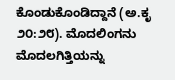ಕೊಂಡುಕೊಂಡಿದ್ದಾನೆ (ಅ.ಕೃ ೨೦:೨೮). ಮೊದಲಿಂಗನು ಮೊದಲಗಿತ್ತಿಯನ್ನು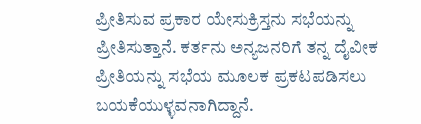ಪ್ರೀತಿಸುವ ಪ್ರಕಾರ ಯೇಸುಕ್ರಿಸ್ತನು ಸಭೆಯನ್ನು ಪ್ರೀತಿಸುತ್ತಾನೆ. ಕರ್ತನು ಅನ್ಯಜನರಿಗೆ ತನ್ನ ದೈವೀಕ ಪ್ರೀತಿಯನ್ನು ಸಭೆಯ ಮೂಲಕ ಪ್ರಕಟಪಡಿಸಲು ಬಯಕೆಯುಳ್ಳವನಾಗಿದ್ದಾನೆ.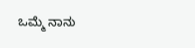ಒಮ್ಮೆ ನಾನು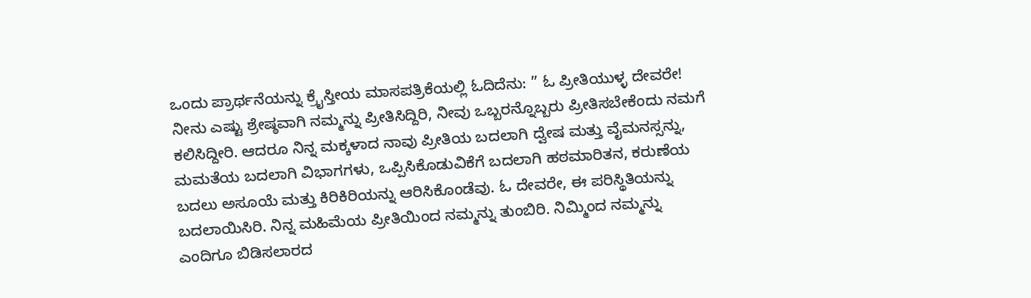ಒಂದು ಪ್ರಾರ್ಥನೆಯನ್ನು ಕ್ರೈಸ್ತೀಯ ಮಾಸಪತ್ರಿಕೆಯಲ್ಲಿ ಓದಿದೆನು: ” ಓ ಪ್ರೀತಿಯುಳ್ಳ ದೇವರೇ! ನೀನು ಎಷ್ಟು ಶ್ರೇಷ್ಠವಾಗಿ ನಮ್ಮನ್ನು ಪ್ರೀತಿಸಿದ್ದಿರಿ, ನೀವು ಒಬ್ಬರನ್ನೊಬ್ಬರು ಪ್ರೀತಿಸಬೇಕೆಂದು ನಮಗೆ ಕಲಿಸಿದ್ದೀರಿ. ಆದರೂ ನಿನ್ನ ಮಕ್ಕಳಾದ ನಾವು ಪ್ರೀತಿಯ ಬದಲಾಗಿ ದ್ವೇಷ ಮತ್ತು ವೈಮನಸ್ಸನ್ನು, ಮಮತೆಯ ಬದಲಾಗಿ ವಿಭಾಗಗಳು, ಒಪ್ಪಿಸಿಕೊಡುವಿಕೆಗೆ ಬದಲಾಗಿ ಹಠಮಾರಿತನ, ಕರುಣೆಯ ಬದಲು ಅಸೂಯೆ ಮತ್ತು ಕಿರಿಕಿರಿಯನ್ನು ಆರಿಸಿಕೊಂಡೆವು. ಓ ದೇವರೇ, ಈ ಪರಿಸ್ಥಿತಿಯನ್ನು ಬದಲಾಯಿಸಿರಿ. ನಿನ್ನ ಮಹಿಮೆಯ ಪ್ರೀತಿಯಿಂದ ನಮ್ಮನ್ನು ತುಂಬಿರಿ. ನಿಮ್ಮಿಂದ ನಮ್ಮನ್ನು ಎಂದಿಗೂ ಬಿಡಿಸಲಾರದ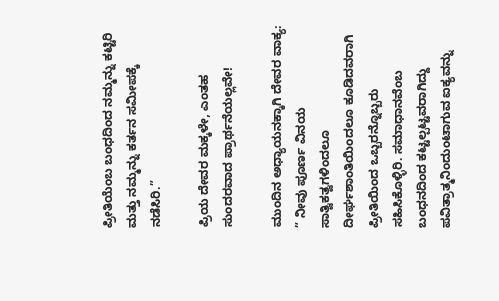ಪ್ರೀತಿಯೆಂಬ ಬಂಧದಿಂದ ನಮ್ಮನ್ನು ಕಟ್ಟಿರಿ ಮತ್ತು ನಮ್ಮನ್ನು ಕರ್ತನ ಸಮೀಪಕ್ಕೆ ನಡೆಸಿರಿ.”

ಪ್ರಿಯ ದೇವರ ಮಕ್ಕಳೇ, ಎಂತಹ ಸುಂದರವಾದ ಪ್ರಾರ್ಥನೆಯಲ್ಲವೇ!

ಮುಂದಿನ ಅಧ್ಯಾಯನಕ್ಕಾಗಿ ದೇವರ ವಾಕ್ಯ: ” ನೀವು ಪೂರ್ಣ ವಿನಯ ಸಾತ್ವಿಕತ್ವಗಳಿಂದಲೂ ದೀರ್ಘಶಾಂತಿಯಿಂದಲೂ ಕೂಡಿದವರಾಗಿ ಪ್ರೀತಿಯಿಂದ ಒಬ್ಬರನ್ನೊಬ್ಬರು ಸಹಿಸಿಕೊಳ್ಳಿರಿ. ಸಮಾಧಾನವೆಂಬ ಬಂಧನದಿಂದ ಕಟ್ಟಲ್ಪಟ್ಟವರಾಗಿದ್ದು ಪವಿತ್ರಾತ್ಮನಿಂದುಂಟಾಗುವ ಐಕ್ಯವನ್ನು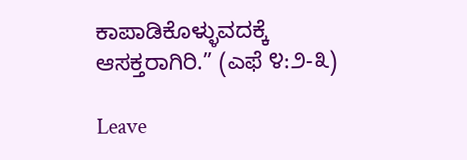ಕಾಪಾಡಿಕೊಳ್ಳುವದಕ್ಕೆ ಆಸಕ್ತರಾಗಿರಿ.” (ಎಫೆ ೪:೨-೩)

Leave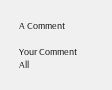A Comment

Your Comment
All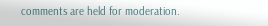comments are held for moderation.